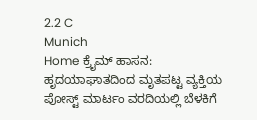2.2 C
Munich
Home ಕ್ರೈಮ್‌ ಹಾಸನ: ಹೃದಯಾಘಾತದಿಂದ ಮೃತಪಟ್ಟ ವ್ಯಕ್ತಿಯ ಪೋಸ್ಟ್ ಮಾರ್ಟಂ ವರದಿಯಲ್ಲಿ ಬೆಳಕಿಗೆ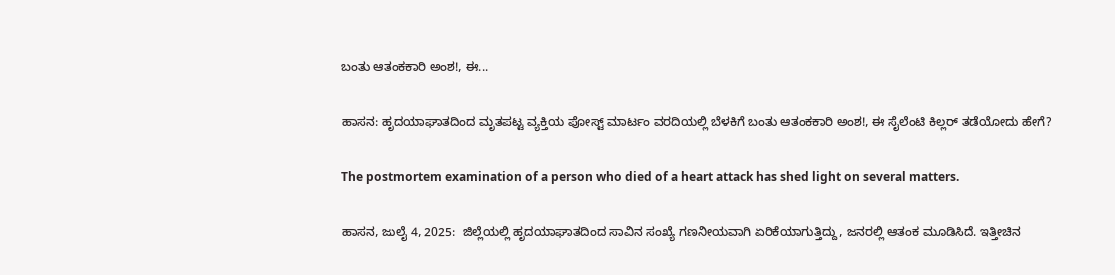ಬಂತು ಆತಂಕಕಾರಿ ಅಂಶ!, ಈ...

ಹಾಸನ: ಹೃದಯಾಘಾತದಿಂದ ಮೃತಪಟ್ಟ ವ್ಯಕ್ತಿಯ ಪೋಸ್ಟ್ ಮಾರ್ಟಂ ವರದಿಯಲ್ಲಿ ಬೆಳಕಿಗೆ ಬಂತು ಆತಂಕಕಾರಿ ಅಂಶ!, ಈ ಸೈಲೆಂಟಿ ಕಿಲ್ಲರ್ ತಡೆಯೋದು ಹೇಗೆ?

The postmortem examination of a person who died of a heart attack has shed light on several matters.

ಹಾಸನ, ಜುಲೈ 4, 2025:  ಜಿಲ್ಲೆಯಲ್ಲಿ ಹೃದಯಾಘಾತದಿಂದ ಸಾವಿನ ಸಂಖ್ಯೆ ಗಣನೀಯವಾಗಿ ಏರಿಕೆಯಾಗುತ್ತಿದ್ದು, ಜನರಲ್ಲಿ ಆತಂಕ ಮೂಡಿಸಿದೆ. ಇತ್ತೀಚಿನ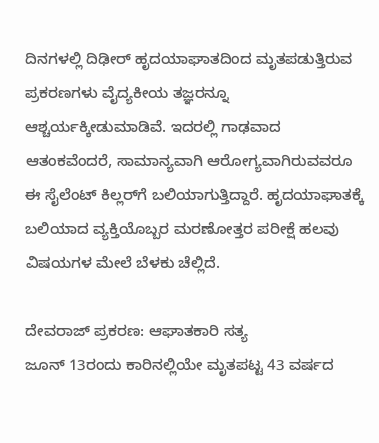ದಿನಗಳಲ್ಲಿ ದಿಢೀರ್ ಹೃದಯಾಘಾತದಿಂದ ಮೃತಪಡುತ್ತಿರುವ ಪ್ರಕರಣಗಳು ವೈದ್ಯಕೀಯ ತಜ್ಞರನ್ನೂ ಆಶ್ಚರ್ಯಕ್ಕೀಡುಮಾಡಿವೆ. ಇದರಲ್ಲಿ ಗಾಢವಾದ ಆತಂಕವೆಂದರೆ, ಸಾಮಾನ್ಯವಾಗಿ ಆರೋಗ್ಯವಾಗಿರುವವರೂ ಈ ಸೈಲೆಂಟ್ ಕಿಲ್ಲರ್‌ಗೆ ಬಲಿಯಾಗುತ್ತಿದ್ದಾರೆ. ಹೃದಯಾಘಾತಕ್ಕೆ ಬಲಿಯಾದ ವ್ಯಕ್ತಿಯೊಬ್ಬರ ಮರಣೋತ್ತರ ಪರೀಕ್ಷೆ ಹಲವು ವಿಷಯಗಳ ಮೇಲೆ ಬೆಳಕು ಚೆಲ್ಲಿದೆ.

ದೇವರಾಜ್ ಪ್ರಕರಣ: ಆಘಾತಕಾರಿ ಸತ್ಯ
ಜೂನ್ 13ರಂದು ಕಾರಿನಲ್ಲಿಯೇ ಮೃತಪಟ್ಟ 43 ವರ್ಷದ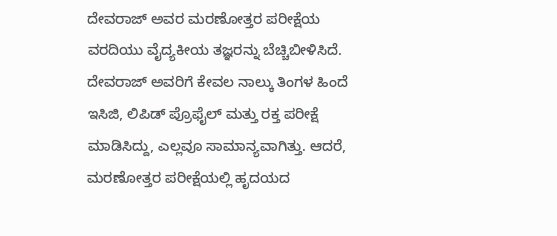ದೇವರಾಜ್ ಅವರ ಮರಣೋತ್ತರ ಪರೀಕ್ಷೆಯ ವರದಿಯು ವೈದ್ಯಕೀಯ ತಜ್ಞರನ್ನು ಬೆಚ್ಚಿಬೀಳಿಸಿದೆ. ದೇವರಾಜ್ ಅವರಿಗೆ ಕೇವಲ ನಾಲ್ಕು ತಿಂಗಳ ಹಿಂದೆ ಇಸಿಜಿ, ಲಿಪಿಡ್ ಪ್ರೊಫೈಲ್ ಮತ್ತು ರಕ್ತ ಪರೀಕ್ಷೆ ಮಾಡಿಸಿದ್ದು, ಎಲ್ಲವೂ ಸಾಮಾನ್ಯವಾಗಿತ್ತು. ಆದರೆ, ಮರಣೋತ್ತರ ಪರೀಕ್ಷೆಯಲ್ಲಿ ಹೃದಯದ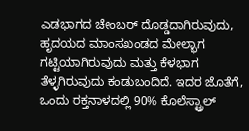ಎಡಭಾಗದ ಚೇಂಬರ್ ದೊಡ್ಡದಾಗಿರುವುದು, ಹೃದಯದ ಮಾಂಸಖಂಡದ ಮೇಲ್ಭಾಗ ಗಟ್ಟಿಯಾಗಿರುವುದು ಮತ್ತು ಕೆಳಭಾಗ ತೆಳ್ಳಗಿರುವುದು ಕಂಡುಬಂದಿದೆ. ಇದರ ಜೊತೆಗೆ, ಒಂದು ರಕ್ತನಾಳದಲ್ಲಿ 90% ಕೊಲೆಸ್ಟ್ರಾಲ್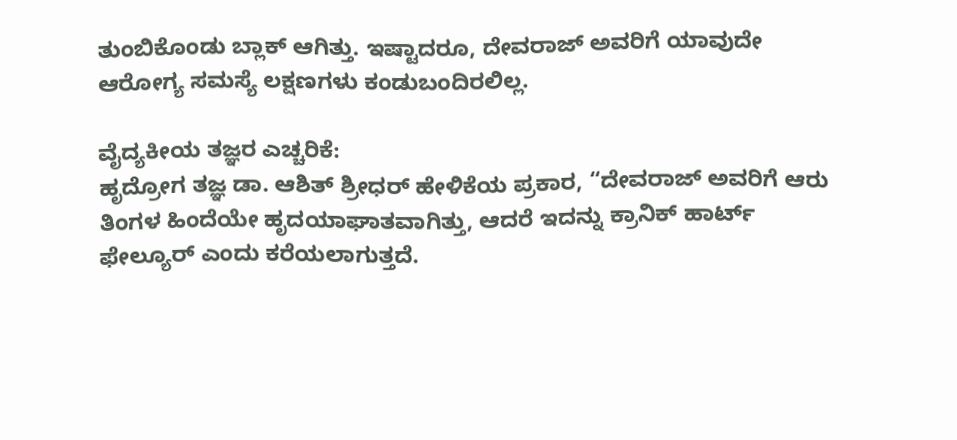ತುಂಬಿಕೊಂಡು ಬ್ಲಾಕ್ ಆಗಿತ್ತು. ಇಷ್ಟಾದರೂ, ದೇವರಾಜ್ ಅವರಿಗೆ ಯಾವುದೇ ಆರೋಗ್ಯ ಸಮಸ್ಯೆ ಲಕ್ಷಣಗಳು ಕಂಡುಬಂದಿರಲಿಲ್ಲ.

ವೈದ್ಯಕೀಯ ತಜ್ಞರ ಎಚ್ಚರಿಕೆ:
ಹೃದ್ರೋಗ ತಜ್ಞ ಡಾ. ಆಶಿತ್ ಶ್ರೀಧರ್ ಹೇಳಿಕೆಯ ಪ್ರಕಾರ, “ದೇವರಾಜ್ ಅವರಿಗೆ ಆರು ತಿಂಗಳ ಹಿಂದೆಯೇ ಹೃದಯಾಘಾತವಾಗಿತ್ತು, ಆದರೆ ಇದನ್ನು ಕ್ರಾನಿಕ್ ಹಾರ್ಟ್ ಫೇಲ್ಯೂರ್ ಎಂದು ಕರೆಯಲಾಗುತ್ತದೆ.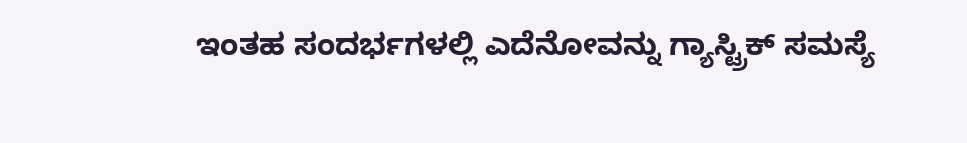ಇಂತಹ ಸಂದರ್ಭಗಳಲ್ಲಿ ಎದೆನೋವನ್ನು ಗ್ಯಾಸ್ಟ್ರಿಕ್ ಸಮಸ್ಯೆ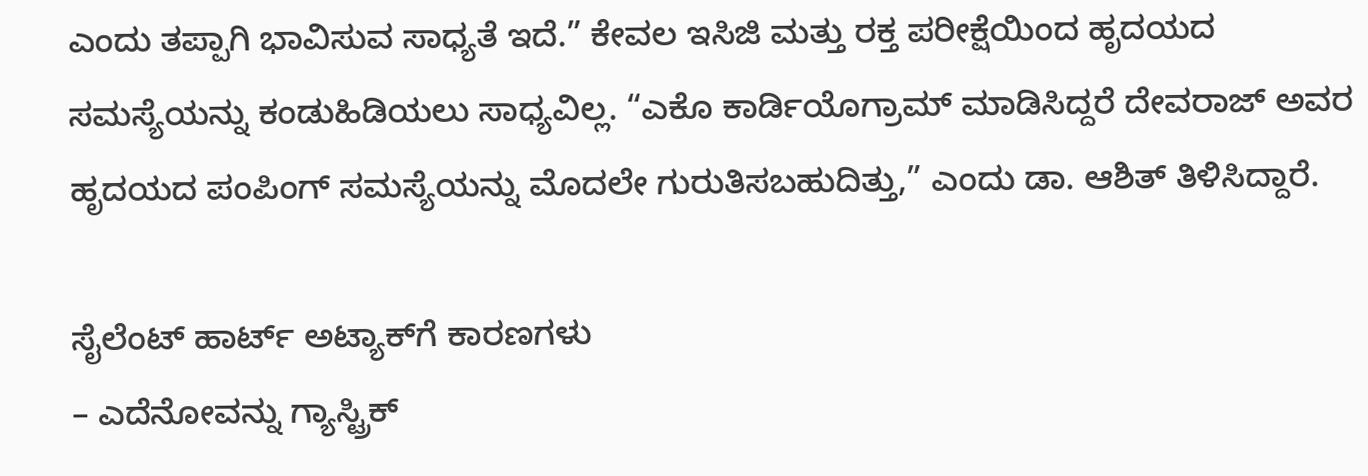ಎಂದು ತಪ್ಪಾಗಿ ಭಾವಿಸುವ ಸಾಧ್ಯತೆ ಇದೆ.” ಕೇವಲ ಇಸಿಜಿ ಮತ್ತು ರಕ್ತ ಪರೀಕ್ಷೆಯಿಂದ ಹೃದಯದ ಸಮಸ್ಯೆಯನ್ನು ಕಂಡುಹಿಡಿಯಲು ಸಾಧ್ಯವಿಲ್ಲ. “ಎಕೊ ಕಾರ್ಡಿಯೊಗ್ರಾಮ್ ಮಾಡಿಸಿದ್ದರೆ ದೇವರಾಜ್ ಅವರ ಹೃದಯದ ಪಂಪಿಂಗ್ ಸಮಸ್ಯೆಯನ್ನು ಮೊದಲೇ ಗುರುತಿಸಬಹುದಿತ್ತು,” ಎಂದು ಡಾ. ಆಶಿತ್ ತಿಳಿಸಿದ್ದಾರೆ.

ಸೈಲೆಂಟ್ ಹಾರ್ಟ್ ಅಟ್ಯಾಕ್‌ಗೆ ಕಾರಣಗಳು
– ಎದೆನೋವನ್ನು ಗ್ಯಾಸ್ಟ್ರಿಕ್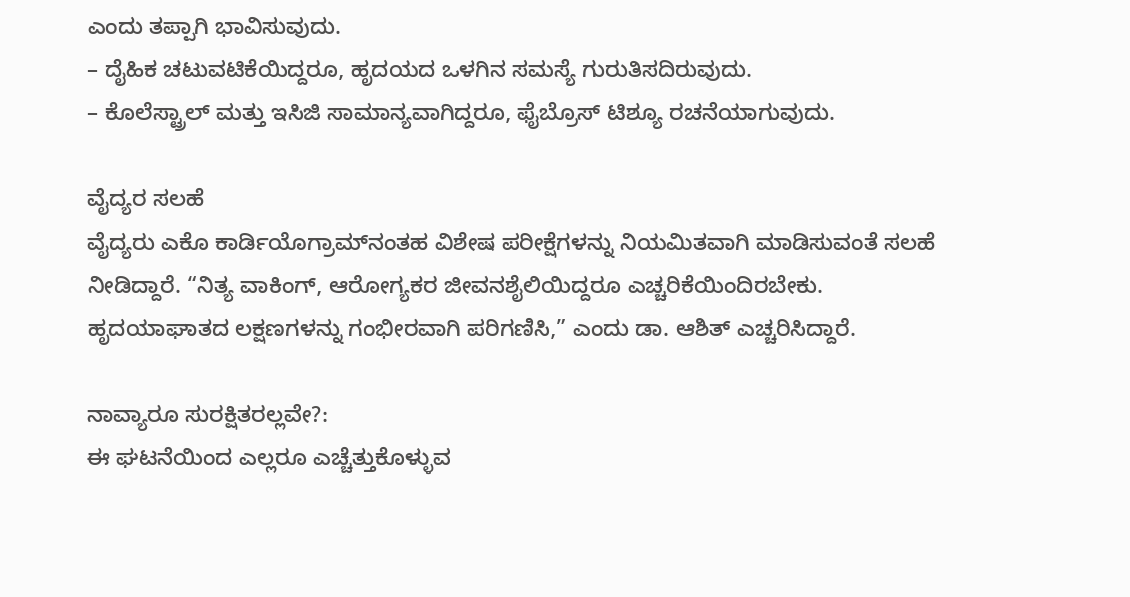ಎಂದು ತಪ್ಪಾಗಿ ಭಾವಿಸುವುದು.
– ದೈಹಿಕ ಚಟುವಟಿಕೆಯಿದ್ದರೂ, ಹೃದಯದ ಒಳಗಿನ ಸಮಸ್ಯೆ ಗುರುತಿಸದಿರುವುದು.
– ಕೊಲೆಸ್ಟ್ರಾಲ್ ಮತ್ತು ಇಸಿಜಿ ಸಾಮಾನ್ಯವಾಗಿದ್ದರೂ, ಫೈಬ್ರೊಸ್ ಟಿಶ್ಯೂ ರಚನೆಯಾಗುವುದು.

ವೈದ್ಯರ ಸಲಹೆ
ವೈದ್ಯರು ಎಕೊ ಕಾರ್ಡಿಯೊಗ್ರಾಮ್‌ನಂತಹ ವಿಶೇಷ ಪರೀಕ್ಷೆಗಳನ್ನು ನಿಯಮಿತವಾಗಿ ಮಾಡಿಸುವಂತೆ ಸಲಹೆ ನೀಡಿದ್ದಾರೆ. “ನಿತ್ಯ ವಾಕಿಂಗ್, ಆರೋಗ್ಯಕರ ಜೀವನಶೈಲಿಯಿದ್ದರೂ ಎಚ್ಚರಿಕೆಯಿಂದಿರಬೇಕು. ಹೃದಯಾಘಾತದ ಲಕ್ಷಣಗಳನ್ನು ಗಂಭೀರವಾಗಿ ಪರಿಗಣಿಸಿ,” ಎಂದು ಡಾ. ಆಶಿತ್ ಎಚ್ಚರಿಸಿದ್ದಾರೆ.

ನಾವ್ಯಾರೂ ಸುರಕ್ಷಿತರಲ್ಲವೇ?:
ಈ ಘಟನೆಯಿಂದ ಎಲ್ಲರೂ ಎಚ್ಚೆತ್ತುಕೊಳ್ಳುವ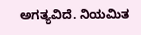ಅಗತ್ಯವಿದೆ. ನಿಯಮಿತ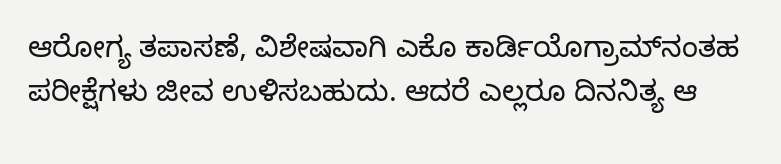ಆರೋಗ್ಯ ತಪಾಸಣೆ, ವಿಶೇಷವಾಗಿ ಎಕೊ ಕಾರ್ಡಿಯೊಗ್ರಾಮ್‌ನಂತಹ ಪರೀಕ್ಷೆಗಳು ಜೀವ ಉಳಿಸಬಹುದು. ಆದರೆ ಎಲ್ಲರೂ ದಿನನಿತ್ಯ ಆ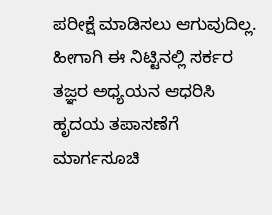ಪರೀಕ್ಷೆ ಮಾಡಿಸಲು ಆಗುವುದಿಲ್ಲ. ಹೀಗಾಗಿ ಈ ನಿಟ್ಟಿನಲ್ಲಿ ಸರ್ಕರ ತಜ್ಞರ ಅಧ್ಯಯನ ಆಧರಿಸಿ ಹೃದಯ ತಪಾಸಣೆಗೆ ಮಾರ್ಗಸೂಚಿ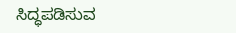ಸಿದ್ಧಪಡಿಸುವ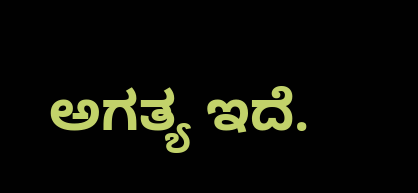ಅಗತ್ಯ ಇದೆ.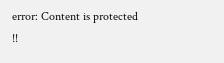error: Content is protected !!